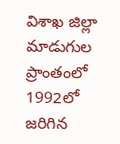విశాఖ జిల్లా మాడుగుల ప్రాంతంలో 1992లో జరిగిన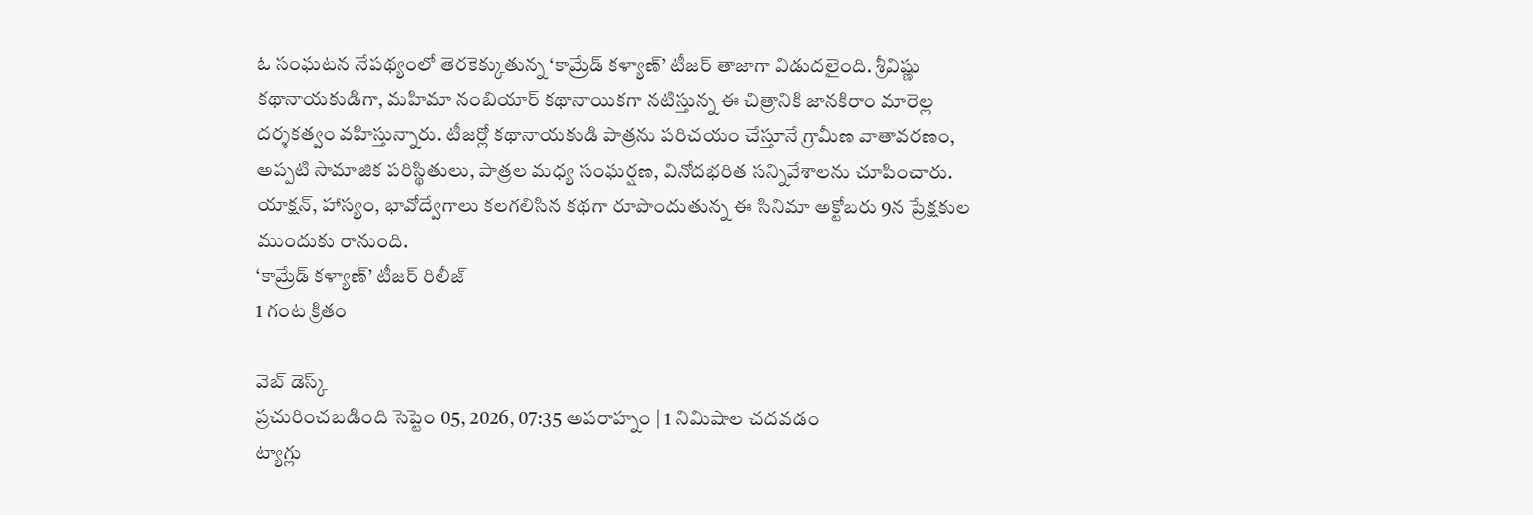ఓ సంఘటన నేపథ్యంలో తెరకెక్కుతున్న ‘కామ్రేడ్ కళ్యాణ్’ టీజర్ తాజాగా విడుదలైంది. శ్రీవిష్ణు కథానాయకుడిగా, మహిమా నంబియార్ కథానాయికగా నటిస్తున్న ఈ చిత్రానికి జానకిరాం మారెల్ల దర్శకత్వం వహిస్తున్నారు. టీజర్లో కథానాయకుడి పాత్రను పరిచయం చేస్తూనే గ్రామీణ వాతావరణం, అప్పటి సామాజిక పరిస్థితులు, పాత్రల మధ్య సంఘర్షణ, వినోదభరిత సన్నివేశాలను చూపించారు. యాక్షన్, హాస్యం, భావోద్వేగాలు కలగలిసిన కథగా రూపొందుతున్న ఈ సినిమా అక్టోబరు 9న ప్రేక్షకుల ముందుకు రానుంది.
‘కామ్రేడ్ కళ్యాణ్’ టీజర్ రిలీజ్
1 గంట క్రితం

వెబ్ డెస్క్
ప్రచురించబడింది సెప్టెం 05, 2026, 07:35 అపరాహ్నం | 1 నిమిషాల చదవడం
ట్యాగ్లు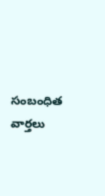సంబంధిత వార్తలు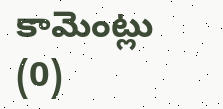కామెంట్లు (0)